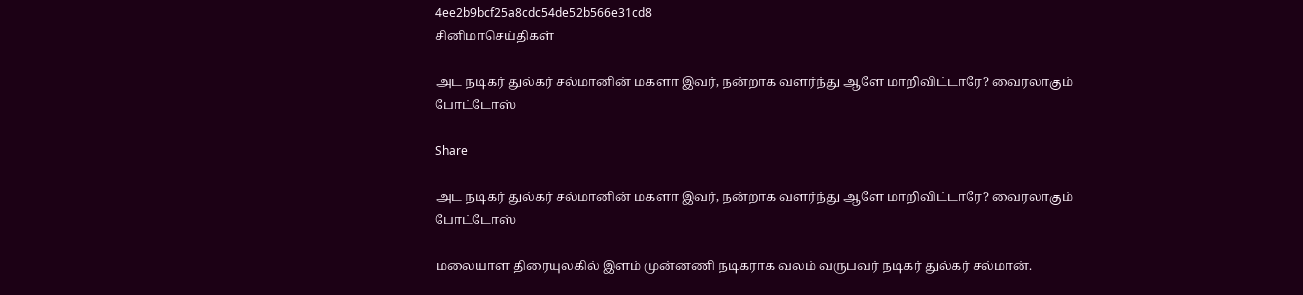4ee2b9bcf25a8cdc54de52b566e31cd8
சினிமாசெய்திகள்

அட நடிகர் துல்கர் சல்மானின் மகளா இவர், நன்றாக வளர்ந்து ஆளே மாறிவிட்டாரே? வைரலாகும் போட்டோஸ்

Share

அட நடிகர் துல்கர் சல்மானின் மகளா இவர், நன்றாக வளர்ந்து ஆளே மாறிவிட்டாரே? வைரலாகும் போட்டோஸ்

மலையாள திரையுலகில் இளம் முன்னணி நடிகராக வலம் வருபவர் நடிகர் துல்கர் சல்மான்.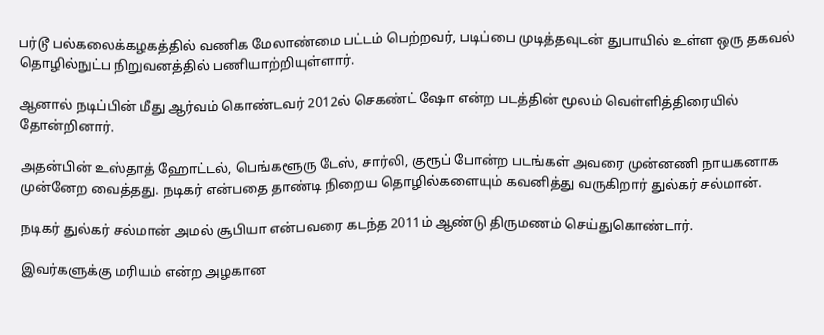பர்டூ பல்கலைக்கழகத்தில் வணிக மேலாண்மை பட்டம் பெற்றவர், படிப்பை முடித்தவுடன் துபாயில் உள்ள ஒரு தகவல் தொழில்நுட்ப நிறுவனத்தில் பணியாற்றியுள்ளார்.

ஆனால் நடிப்பின் மீது ஆர்வம் கொண்டவர் 2012ல் செகண்ட் ஷோ என்ற படத்தின் மூலம் வெள்ளித்திரையில் தோன்றினார்.

அதன்பின் உஸ்தாத் ஹோட்டல், பெங்களூரு டேஸ், சார்லி, குரூப் போன்ற படங்கள் அவரை முன்னணி நாயகனாக முன்னேற வைத்தது. நடிகர் என்பதை தாண்டி நிறைய தொழில்களையும் கவனித்து வருகிறார் துல்கர் சல்மான்.

நடிகர் துல்கர் சல்மான் அமல் சூபியா என்பவரை கடந்த 2011ம் ஆண்டு திருமணம் செய்துகொண்டார்.

இவர்களுக்கு மரியம் என்ற அழகான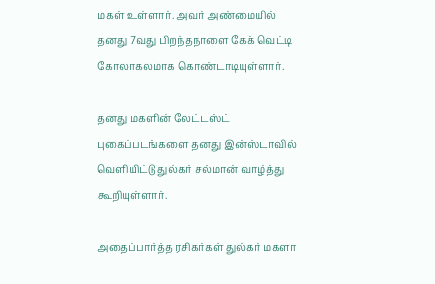மகள் உள்ளார். அவர் அண்மையில் தனது 7வது பிறந்தநாளை கேக் வெட்டி கோலாகலமாக கொண்டாடியுள்ளார்.

தனது மகளின் லேட்டஸ்ட் புகைப்படங்களை தனது இன்ஸ்டாவில் வெளியிட்டு துல்கர் சல்மான் வாழ்த்து கூறியுள்ளார்.

அதைப்பார்த்த ரசிகர்கள் துல்கர் மகளா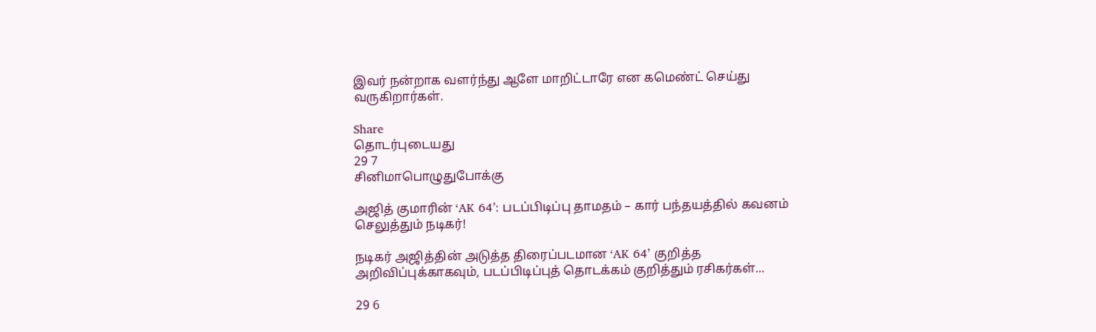இவர் நன்றாக வளர்ந்து ஆளே மாறிட்டாரே என கமெண்ட் செய்து வருகிறார்கள்.

Share
தொடர்புடையது
29 7
சினிமாபொழுதுபோக்கு

அஜித் குமாரின் ‘AK 64’: படப்பிடிப்பு தாமதம் – கார் பந்தயத்தில் கவனம் செலுத்தும் நடிகர்!

நடிகர் அஜித்தின் அடுத்த திரைப்படமான ‘AK 64’ குறித்த அறிவிப்புக்காகவும், படப்பிடிப்புத் தொடக்கம் குறித்தும் ரசிகர்கள்...

29 6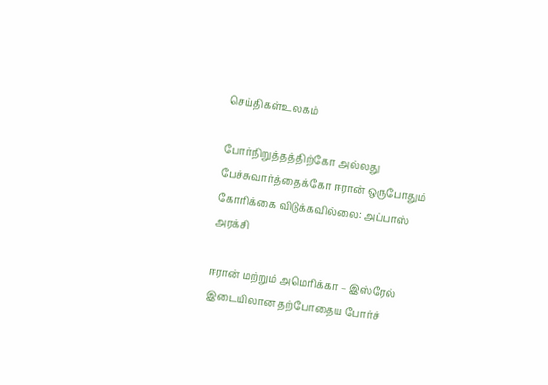செய்திகள்உலகம்

போர்நிறுத்தத்திற்கோ அல்லது பேச்சுவார்த்தைக்கோ ஈரான் ஒருபோதும் கோரிக்கை விடுக்கவில்லை: அப்பாஸ் அரக்சி

ஈரான் மற்றும் அமெரிக்கா – இஸ்ரேல் இடையிலான தற்போதைய போர்ச்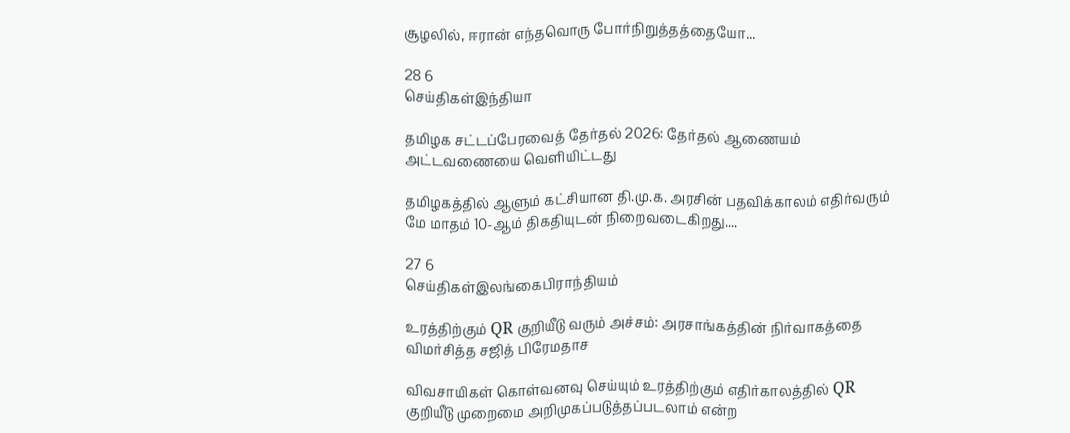சூழலில், ஈரான் எந்தவொரு போர்நிறுத்தத்தையோ...

28 6
செய்திகள்இந்தியா

தமிழக சட்டப்பேரவைத் தேர்தல் 2026: தேர்தல் ஆணையம் அட்டவணையை வெளியிட்டது

தமிழகத்தில் ஆளும் கட்சியான தி.மு.க. அரசின் பதவிக்காலம் எதிர்வரும் மே மாதம் 10-ஆம் திகதியுடன் நிறைவடைகிறது....

27 6
செய்திகள்இலங்கைபிராந்தியம்

உரத்திற்கும் QR குறியீடு வரும் அச்சம்: அரசாங்கத்தின் நிர்வாகத்தை விமர்சித்த சஜித் பிரேமதாச

விவசாயிகள் கொள்வனவு செய்யும் உரத்திற்கும் எதிர்காலத்தில் QR குறியீடு முறைமை அறிமுகப்படுத்தப்படலாம் என்ற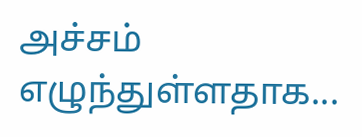அச்சம் எழுந்துள்ளதாக...